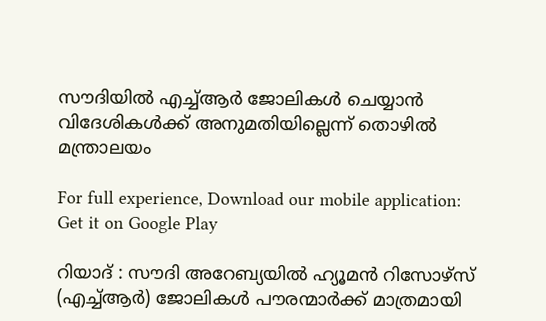സൗദിയില്‍ എച്ച്ആര്‍ ജോലികള്‍ ചെയ്യാന്‍ വിദേശികള്‍ക്ക് അനുമതിയില്ലെന്ന് തൊഴില്‍ മന്ത്രാലയം

For full experience, Download our mobile application:
Get it on Google Play

റിയാദ് : സൗദി അറേബ്യയില്‍ ഹ്യൂമന്‍ റിസോഴ്‌സ് (എച്ച്ആര്‍) ജോലികള്‍ പൗരന്മാര്‍ക്ക് മാത്രമായി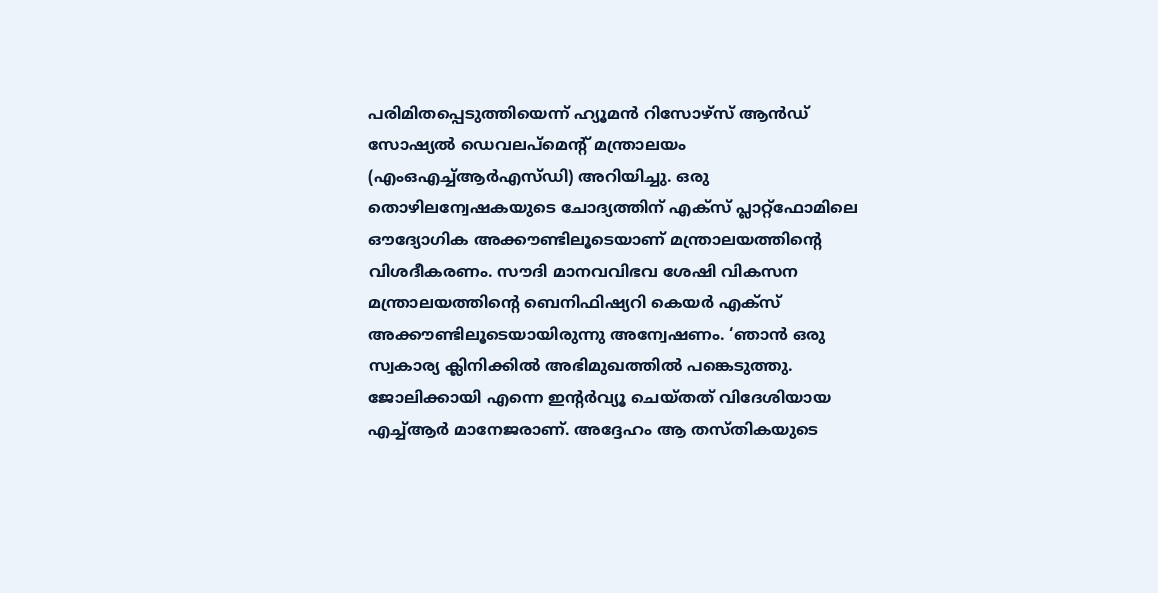പരിമിതപ്പെടുത്തിയെന്ന് ഹ്യൂമന്‍ റിസോഴ്‌സ് ആന്‍ഡ് സോഷ്യല്‍ ഡെവലപ്‌മെന്റ് മന്ത്രാലയം (എംഒഎച്ച്ആര്‍എസ്ഡി) അറിയിച്ചു. ഒരു തൊഴിലന്വേഷകയുടെ ചോദ്യത്തിന് എക്സ് പ്ലാറ്റ്ഫോമിലെ ഔദ്യോഗിക അക്കൗണ്ടിലൂടെയാണ് മന്ത്രാലയത്തിന്റെ വിശദീകരണം. സൗദി മാനവവിഭവ ശേഷി വികസന മന്ത്രാലയത്തിന്റെ ബെനിഫിഷ്യറി കെയര്‍ എക്‌സ് അക്കൗണ്ടിലൂടെയായിരുന്നു അന്വേഷണം. ‘ഞാന്‍ ഒരു സ്വകാര്യ ക്ലിനിക്കില്‍ അഭിമുഖത്തില്‍ പങ്കെടുത്തു. ജോലിക്കായി എന്നെ ഇന്റര്‍വ്യൂ ചെയ്തത് വിദേശിയായ എച്ച്ആര്‍ മാനേജരാണ്. അദ്ദേഹം ആ തസ്തികയുടെ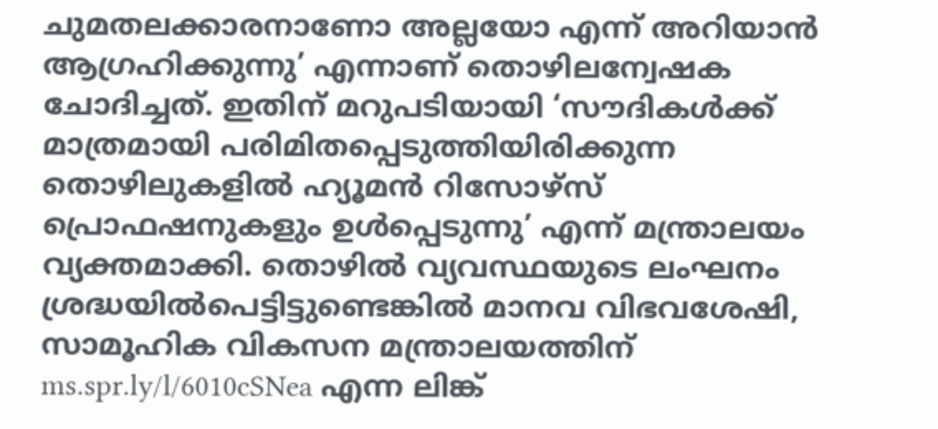ചുമതലക്കാരനാണോ അല്ലയോ എന്ന് അറിയാന്‍ ആഗ്രഹിക്കുന്നു’ എന്നാണ് തൊഴിലന്വേഷക ചോദിച്ചത്. ഇതിന് മറുപടിയായി ‘സൗദികള്‍ക്ക് മാത്രമായി പരിമിതപ്പെടുത്തിയിരിക്കുന്ന തൊഴിലുകളില്‍ ഹ്യൂമന്‍ റിസോഴ്‌സ് പ്രൊഫഷനുകളും ഉള്‍പ്പെടുന്നു’ എന്ന് മന്ത്രാലയം വ്യക്തമാക്കി. തൊഴില്‍ വ്യവസ്ഥയുടെ ലംഘനം ശ്രദ്ധയില്‍പെട്ടിട്ടുണ്ടെങ്കില്‍ മാനവ വിഭവശേഷി, സാമൂഹിക വികസന മന്ത്രാലയത്തിന് ms.spr.ly/l/6010cSNea എന്ന ലിങ്ക്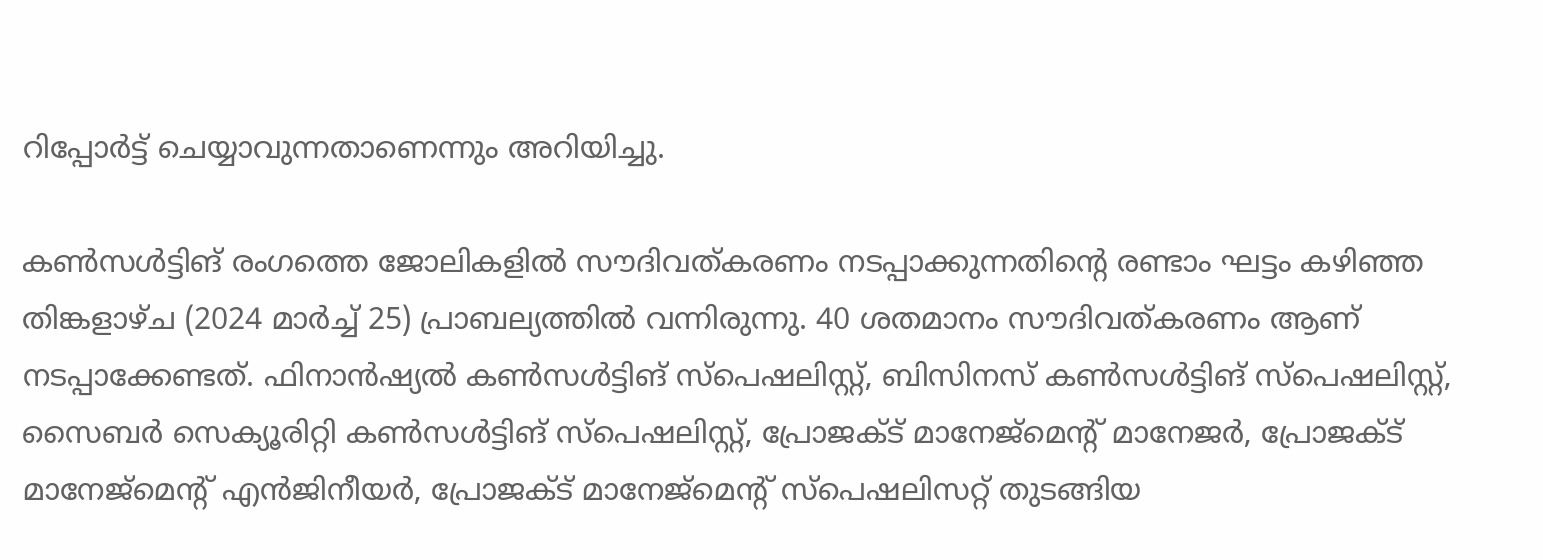റിപ്പോര്‍ട്ട് ചെയ്യാവുന്നതാണെന്നും അറിയിച്ചു.

കണ്‍സള്‍ട്ടിങ് രംഗത്തെ ജോലികളില്‍ സൗദിവത്കരണം നടപ്പാക്കുന്നതിന്റെ രണ്ടാം ഘട്ടം കഴിഞ്ഞ തിങ്കളാഴ്ച (2024 മാര്‍ച്ച് 25) പ്രാബല്യത്തില്‍ വന്നിരുന്നു. 40 ശതമാനം സൗദിവത്കരണം ആണ് നടപ്പാക്കേണ്ടത്. ഫിനാന്‍ഷ്യല്‍ കണ്‍സള്‍ട്ടിങ് സ്പെഷലിസ്റ്റ്, ബിസിനസ് കണ്‍സള്‍ട്ടിങ് സ്പെഷലിസ്റ്റ്, സൈബര്‍ സെക്യൂരിറ്റി കണ്‍സള്‍ട്ടിങ് സ്പെഷലിസ്റ്റ്, പ്രോജക്ട് മാനേജ്മെന്റ് മാനേജര്‍, പ്രോജക്ട് മാനേജ്മെന്റ് എന്‍ജിനീയര്‍, പ്രോജക്ട് മാനേജ്മെന്റ് സ്പെഷലിസറ്റ് തുടങ്ങിയ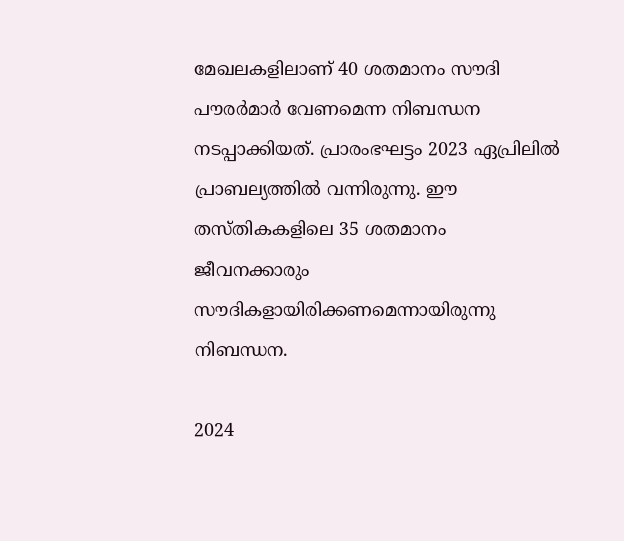മേഖലകളിലാണ് 40 ശതമാനം സൗദി പൗരര്‍മാര്‍ വേണമെന്ന നിബന്ധന നടപ്പാക്കിയത്. പ്രാരംഭഘട്ടം 2023 ഏപ്രിലില്‍ പ്രാബല്യത്തില്‍ വന്നിരുന്നു. ഈ തസ്തികകളിലെ 35 ശതമാനം ജീവനക്കാരും സൗദികളായിരിക്കണമെന്നായിരുന്നു നിബന്ധന.

2024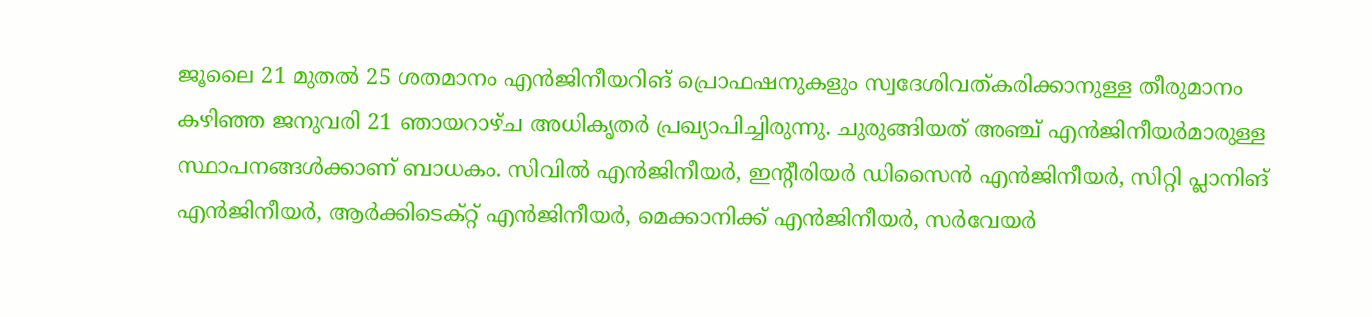ജൂലൈ 21 മുതല്‍ 25 ശതമാനം എന്‍ജിനീയറിങ് പ്രൊഫഷനുകളും സ്വദേശിവത്കരിക്കാനുള്ള തീരുമാനം കഴിഞ്ഞ ജനുവരി 21 ഞായറാഴ്ച അധികൃതര്‍ പ്രഖ്യാപിച്ചിരുന്നു. ചുരുങ്ങിയത് അഞ്ച് എന്‍ജിനീയര്‍മാരുള്ള സ്ഥാപനങ്ങള്‍ക്കാണ് ബാധകം. സിവില്‍ എന്‍ജിനീയര്‍, ഇന്റീരിയര്‍ ഡിസൈന്‍ എന്‍ജിനീയര്‍, സിറ്റി പ്ലാനിങ് എന്‍ജിനീയര്‍, ആര്‍ക്കിടെക്റ്റ് എന്‍ജിനീയര്‍, മെക്കാനിക്ക് എന്‍ജിനീയര്‍, സര്‍വേയര്‍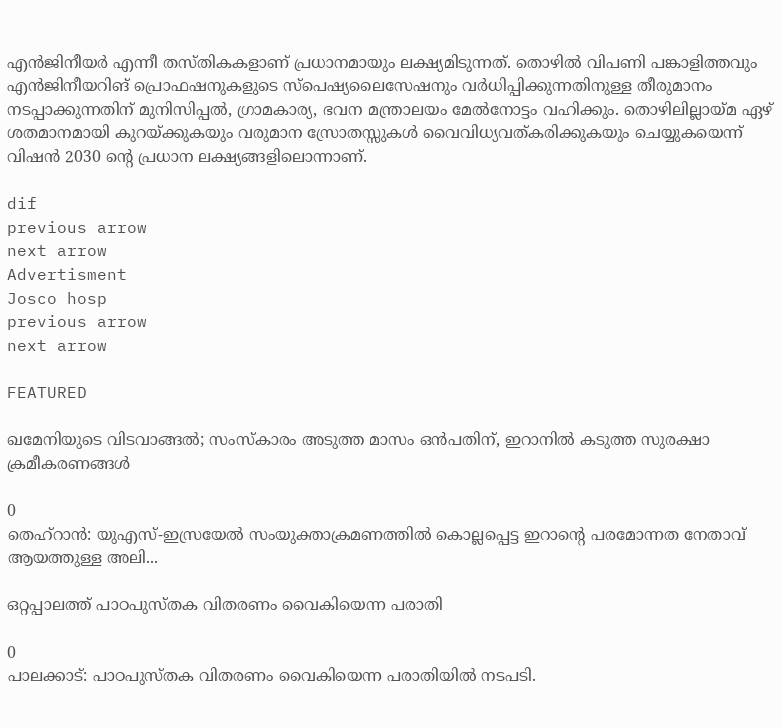എന്‍ജിനീയര്‍ എന്നീ തസ്തികകളാണ് പ്രധാനമായും ലക്ഷ്യമിടുന്നത്. തൊഴില്‍ വിപണി പങ്കാളിത്തവും എന്‍ജിനീയറിങ് പ്രൊഫഷനുകളുടെ സ്പെഷ്യലൈസേഷനും വര്‍ധിപ്പിക്കുന്നതിനുള്ള തീരുമാനം നടപ്പാക്കുന്നതിന് മുനിസിപ്പല്‍, ഗ്രാമകാര്യ, ഭവന മന്ത്രാലയം മേല്‍നോട്ടം വഹിക്കും. തൊഴിലില്ലായ്മ ഏഴ് ശതമാനമായി കുറയ്ക്കുകയും വരുമാന സ്രോതസ്സുകള്‍ വൈവിധ്യവത്കരിക്കുകയും ചെയ്യുകയെന്ന് വിഷന്‍ 2030 ന്റെ പ്രധാന ലക്ഷ്യങ്ങളിലൊന്നാണ്.

dif
previous arrow
next arrow
Advertisment
Josco hosp
previous arrow
next arrow

FEATURED

ഖമേനിയുടെ വിടവാങ്ങൽ; സംസ്കാരം അടുത്ത മാസം ഒൻപതിന്, ഇറാനിൽ കടുത്ത സുരക്ഷാ ക്രമീകരണങ്ങൾ

0
തെഹ്റാൻ: യുഎസ്-ഇസ്രയേൽ സംയുക്താക്രമണത്തിൽ കൊല്ലപ്പെട്ട ഇറാൻ്റെ പരമോന്നത നേതാവ് ആയത്തുള്ള അലി...

ഒറ്റപ്പാലത്ത് പാഠപുസ്തക വിതരണം വൈകിയെന്ന പരാതി

0
പാലക്കാട്: പാഠപുസ്തക വിതരണം വൈകിയെന്ന പരാതിയില്‍ നടപടി.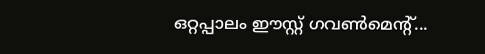ഒറ്റപ്പാലം ഈസ്റ്റ് ഗവണ്‍മെന്റ്...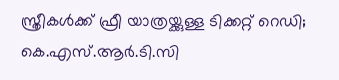സ്ത്രീകൾക്ക് ഫ്രീ യാത്രയ്ക്കുള്ള ടിക്കറ്റ് റെഡി; കെ.എസ്.ആർ.ടി.സി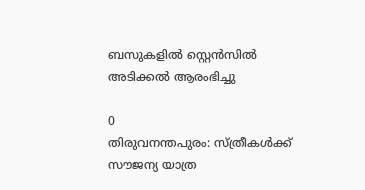ബസുകളിൽ സ്റ്റെൻസിൽ അടിക്കൽ ആരംഭിച്ചു

0
തിരുവനന്തപുരം: സ്ത്രീകള്‍ക്ക് സൗജന്യ യാത്ര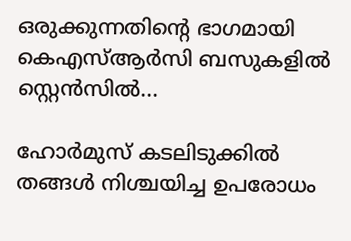ഒരുക്കുന്നതിന്റെ ഭാഗമായി കെഎസ്ആര്‍സി ബസുകളില്‍ സ്റ്റെന്‍സില്‍...

ഹോർമുസ് കടലിടുക്കിൽ തങ്ങൾ നിശ്ചയിച്ച ഉപരോധം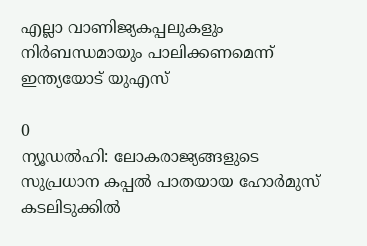എല്ലാ വാണിജ്യകപ്പലുകളും നിർബന്ധമായും പാലിക്കണമെന്ന് ഇന്ത്യയോട് യുഎസ്

0
ന്യൂഡൽഹി: ലോകരാജ്യങ്ങളുടെ സുപ്രധാന കപ്പൽ പാതയായ ഹോർമുസ് കടലിടുക്കിൽ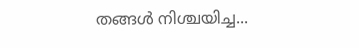തങ്ങൾ നിശ്ചയിച്ച...